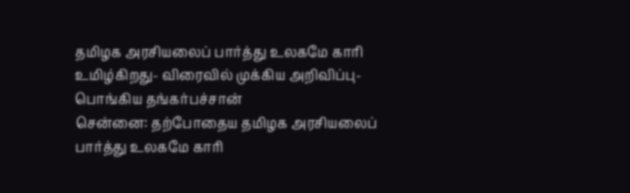தமிழக அரசியலைப் பார்த்து உலகமே காரி உமிழ்கிறது- விரைவில் முக்கிய அறிவிப்பு- பொங்கிய தங்கர்பச்சான்
சென்னை: தற்போதைய தமிழக அரசியலைப் பார்த்து உலகமே காரி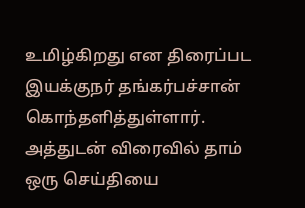உமிழ்கிறது என திரைப்பட இயக்குநர் தங்கர்பச்சான் கொந்தளித்துள்ளார். அத்துடன் விரைவில் தாம் ஒரு செய்தியை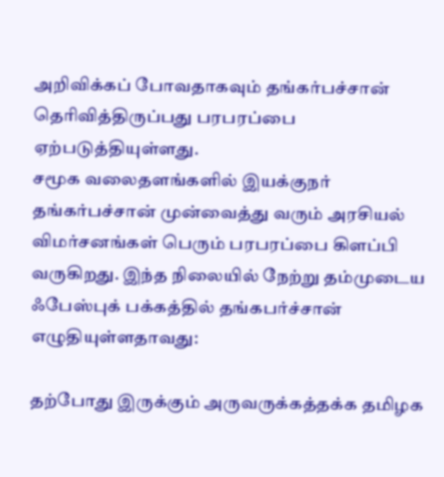அறிவிக்கப் போவதாகவும் தங்கர்பச்சான் தெரிவித்திருப்பது பரபரப்பை ஏற்படுத்தியுள்ளது.
சமூக வலைதளங்களில் இயக்குநர் தங்கர்பச்சான் முன்வைத்து வரும் அரசியல் விமர்சனங்கள் பெரும் பரபரப்பை கிளப்பி வருகிறது. இந்த நிலையில் நேற்று தம்முடைய ஃபேஸ்புக் பக்கத்தில் தங்கபர்ச்சான் எழுதியுள்ளதாவது:

தற்போது இருக்கும் அருவருக்கத்தக்க தமிழக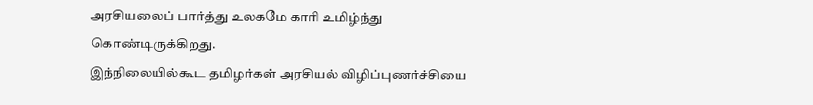அரசியலைப் பார்த்து உலகமே காரி உமிழ்ந்து கொண்டிருக்கிறது.
இந்நிலையில்கூட தமிழர்கள் அரசியல் விழிப்புணர்ச்சியை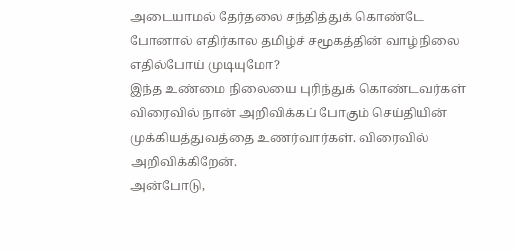அடையாமல் தேர்தலை சந்தித்துக் கொண்டே போனால் எதிர்கால தமிழ்ச் சமூகத்தின் வாழ்நிலை எதில்போய் முடியுமோ?
இந்த உண்மை நிலையை புரிந்துக் கொண்டவர்கள் விரைவில் நான் அறிவிக்கப் போகும் செய்தியின் முக்கியத்துவத்தை உணர்வார்கள். விரைவில் அறிவிக்கிறேன்.
அன்போடு,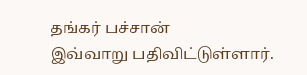தங்கர் பச்சான்
இவ்வாறு பதிவிட்டுள்ளார்.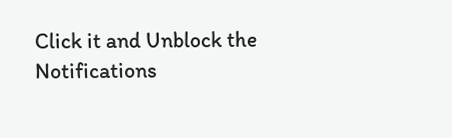Click it and Unblock the Notifications